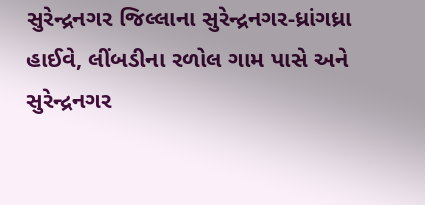સુરેન્દ્રનગર જિલ્લાના સુરેન્દ્રનગર-ધ્રાંગધ્રા હાઈવે, લીંબડીના રળોલ ગામ પાસે અને સુરેન્દ્રનગર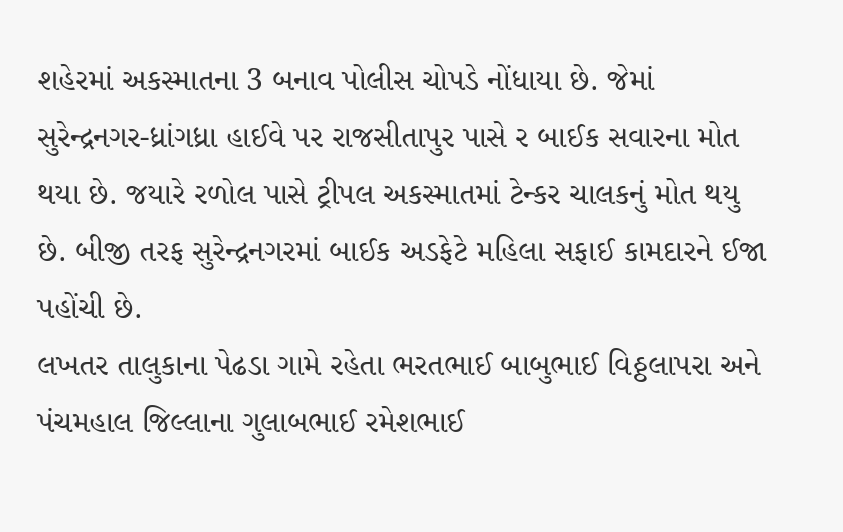શહેરમાં અકસ્માતના 3 બનાવ પોલીસ ચોપડે નોંધાયા છે. જેમાં સુરેન્દ્રનગર-ધ્રાંગધ્રા હાઈવે પર રાજસીતાપુર પાસે ર બાઈક સવારના મોત થયા છે. જયારે રળોલ પાસે ટ્રીપલ અકસ્માતમાં ટેન્કર ચાલકનું મોત થયુ છે. બીજી તરફ સુરેન્દ્રનગરમાં બાઈક અડફેટે મહિલા સફાઈ કામદારને ઈજા પહોંચી છે.
લખતર તાલુકાના પેઢડા ગામે રહેતા ભરતભાઈ બાબુભાઈ વિઠ્ઠલાપરા અને પંચમહાલ જિલ્લાના ગુલાબભાઈ રમેશભાઈ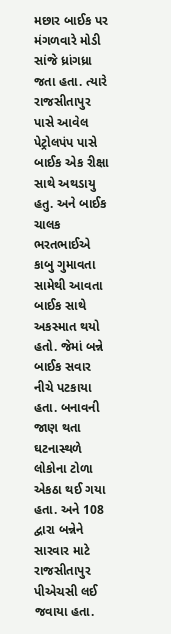મછાર બાઈક પર મંગળવારે મોડી સાંજે ધ્રાંગધ્રા જતા હતા. ત્યારે રાજસીતાપુર પાસે આવેલ પેટ્રોલપંપ પાસે બાઈક એક રીક્ષા સાથે અથડાયુ હતુ. અને બાઈક ચાલક ભરતભાઈએ કાબુ ગુમાવતા સામેથી આવતા બાઈક સાથે અકસ્માત થયો હતો. જેમાં બન્ને બાઈક સવાર નીચે પટકાયા હતા. બનાવની જાણ થતા ઘટનાસ્થળે લોકોના ટોળા એકઠા થઈ ગયા હતા. અને 108 દ્વારા બન્નેને સારવાર માટે રાજસીતાપુર પીએચસી લઈ જવાયા હતા.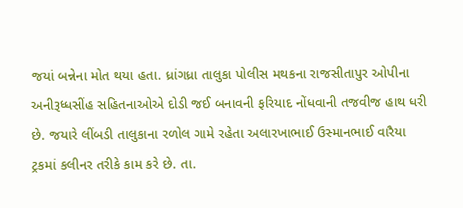જયાં બન્નેના મોત થયા હતા. ધ્રાંગધ્રા તાલુકા પોલીસ મથકના રાજસીતાપુર ઓપીના અનીરૂધ્ધસીંહ સહિતનાઓએ દોડી જઈ બનાવની ફરિયાદ નોંધવાની તજવીજ હાથ ધરી છે. જયારે લીંબડી તાલુકાના રળોલ ગામે રહેતા અલારખાભાઈ ઉસ્માનભાઈ વારૈયા ટ્રકમાં કલીનર તરીકે કામ કરે છે. તા.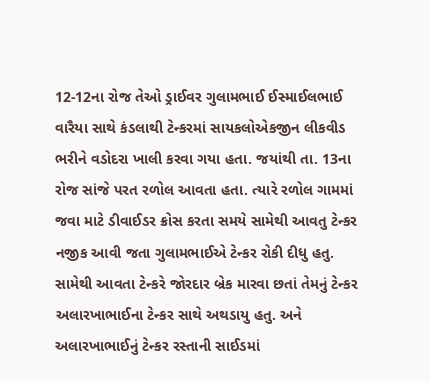12-12ના રોજ તેઓ ડ્રાઈવર ગુલામભાઈ ઈસ્માઈલભાઈ વારૈયા સાથે કંડલાથી ટેન્કરમાં સાયકલોએકજીન લીકવીડ ભરીને વડોદરા ખાલી કરવા ગયા હતા. જયાંથી તા. 13ના રોજ સાંજે પરત રળોલ આવતા હતા. ત્યારે રળોલ ગામમાં જવા માટે ડીવાઈડર ક્રોસ કરતા સમયે સામેથી આવતુ ટેન્કર નજીક આવી જતા ગુલામભાઈએ ટેન્કર રોકી દીધુ હતુ. સામેથી આવતા ટેન્કરે જોરદાર બ્રેક મારવા છતાં તેમનું ટેન્કર અલારખાભાઈના ટેન્કર સાથે અથડાયુ હતુ. અને અલારખાભાઈનું ટેન્કર રસ્તાની સાઈડમાં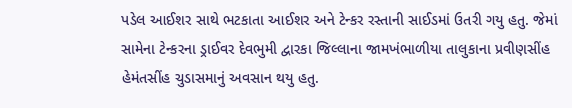પડેલ આઈશર સાથે ભટકાતા આઈશર અને ટેન્કર રસ્તાની સાઈડમાં ઉતરી ગયુ હતુ. જેમાં સામેના ટેન્કરના ડ્રાઈવર દેવભુમી દ્વારકા જિલ્લાના જામખંભાળીયા તાલુકાના પ્રવીણસીંહ હેમંતસીંહ ચુડાસમાનું અવસાન થયુ હતુ.